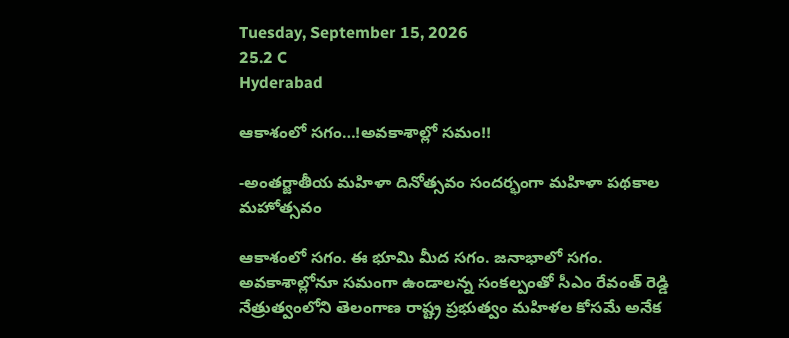Tuesday, September 15, 2026
25.2 C
Hyderabad

ఆకాశంలో సగం…!అవకాశాల్లో సమం!!

-అంతర్జాతీయ మహిళా దినోత్సవం సందర్భంగా మహిళా పథకాల మహోత్సవం

ఆకాశంలో సగం. ఈ భూమి మీద సగం. జనాభాలో సగం. అవకాశాల్లోనూ సమంగా ఉండాలన్న సంకల్పంతో సీఎం రేవంత్ రెడ్డి నేత్రుత్వంలోని తెలంగాణ రాష్ట్ర ప్రభుత్వం మహిళల కోసమే అనేక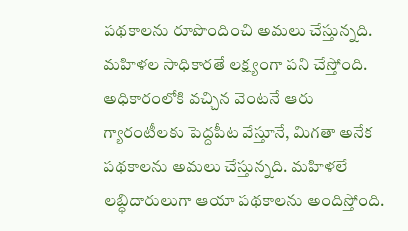పథకాలను రూపొందించి అమలు చేస్తున్నది. మహిళల సాధికారతే లక్ష్యంగా పని చేస్తోంది. అధికారంలోకి వచ్చిన వెంటనే ఆరు గ్యారంటీలకు పెద్దపీట వేస్తూనే, మిగతా అనేక పథకాలను అమలు చేస్తున్నది. మహిళలే లబ్ధిదారులుగా ఆయా పథకాలను అందిస్తోంది.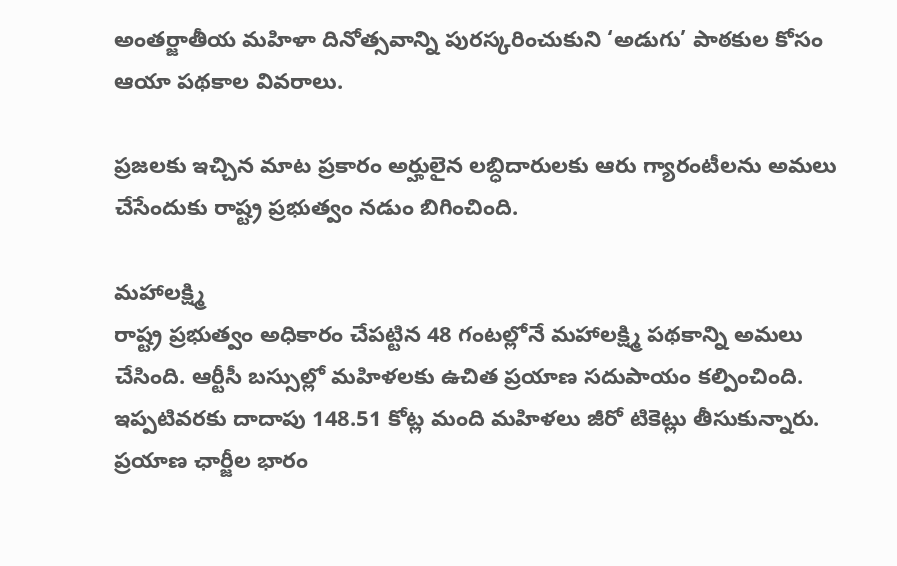అంతర్జాతీయ మహిళా దినోత్సవాన్ని పురస్కరించుకుని ‘అడుగు’ పాఠకుల కోసం ఆయా పథకాల వివరాలు.

ప్రజలకు ఇచ్చిన మాట ప్రకారం అర్హులైన లబ్ధిదారులకు ఆరు గ్యారంటీలను అమలు చేసేందుకు రాష్ట్ర ప్రభుత్వం నడుం బిగించింది.

మహాలక్ష్మి
రాష్ట్ర ప్రభుత్వం అధికారం చేపట్టిన 48 గంటల్లోనే మహాలక్ష్మి పథకాన్ని అమలు చేసింది. ఆర్టీసీ బస్సుల్లో మహిళలకు ఉచిత ప్రయాణ సదుపాయం కల్పించింది. ఇప్పటివరకు దాదాపు 148.51 కోట్ల మంది మహిళలు జీరో టికెట్లు తీసుకున్నారు. ప్రయాణ ఛార్జీల భారం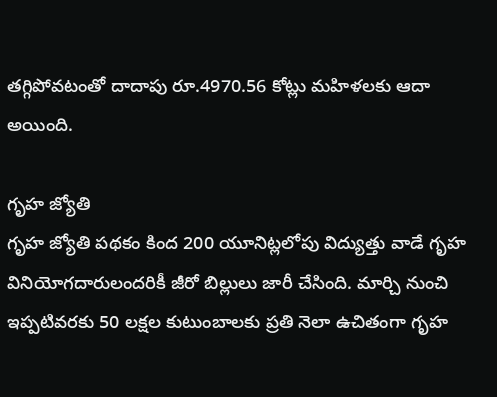తగ్గిపోవటంతో దాదాపు రూ.4970.56 కోట్లు మహిళలకు ఆదా అయింది.

గృహ జ్యోతి
గృహ జ్యోతి పథకం కింద 200 యూనిట్లలోపు విద్యుత్తు వాడే గృహ వినియోగదారులందరికీ జీరో బిల్లులు జారీ చేసింది. మార్చి నుంచి ఇప్పటివరకు 50 లక్షల కుటుంబాలకు ప్రతి నెలా ఉచితంగా గృహ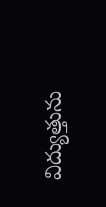విద్యుత్తును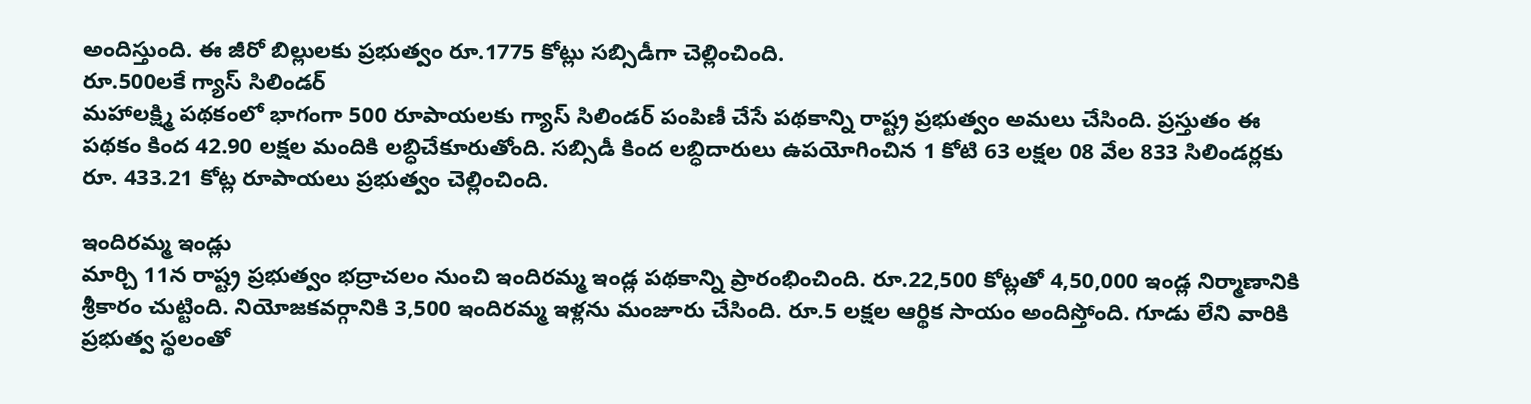అందిస్తుంది. ఈ జీరో బిల్లులకు ప్రభుత్వం రూ.1775 కోట్లు సబ్సిడీగా చెల్లించింది.
రూ.500లకే గ్యాస్ సిలిండర్
మహాలక్ష్మి పథకంలో భాగంగా 500 రూపాయలకు గ్యాస్ సిలిండర్ పంపిణీ చేసే పథకాన్ని రాష్ట్ర ప్రభుత్వం అమలు చేసింది. ప్రస్తుతం ఈ పథకం కింద 42.90 లక్షల మందికి లబ్ధిచేకూరుతోంది. సబ్సిడీ కింద లబ్ధిదారులు ఉపయోగించిన 1 కోటి 63 లక్షల 08 వేల 833 సిలిండర్లకు రూ. 433.21 కోట్ల రూపాయలు ప్రభుత్వం చెల్లించింది.

ఇందిరమ్మ ఇండ్లు
మార్చి 11న రాష్ట్ర ప్రభుత్వం భద్రాచలం నుంచి ఇందిరమ్మ ఇండ్ల పథకాన్ని ప్రారంభించింది. రూ.22,500 కోట్లతో 4,50,000 ఇండ్ల నిర్మాణానికి శ్రీకారం చుట్టింది. నియోజ‌క‌వ‌ర్గానికి 3,500 ఇందిర‌మ్మ ఇళ్లను మంజూరు చేసింది. రూ.5 లక్షల ఆర్థిక సాయం అందిస్తోంది. గూడు లేని వారికి ప్రభుత్వ స్థలంతో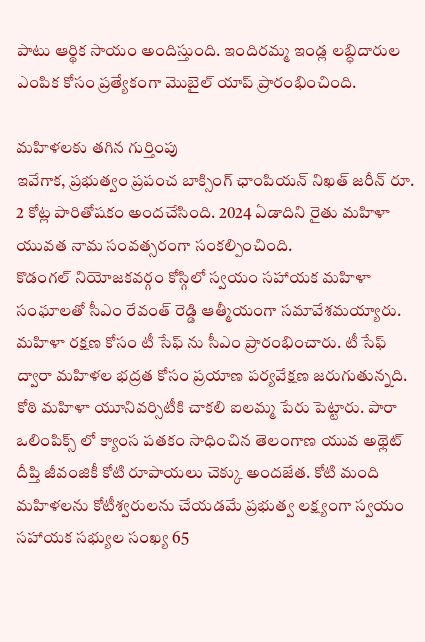పాటు ఆర్థిక సాయం అందిస్తుంది. ఇందిరమ్మ ఇండ్ల లబ్ధిదారుల ఎంపిక కోసం ప్రత్యేకంగా మొబైల్ యాప్ ప్రారంభించింది.

మహిళలకు తగిన గుర్తింపు
ఇవేగాక, ప్రభుత్వం ప్రపంచ బాక్సింగ్ ఛాంపియన్ నిఖత్ జరీన్ రూ. 2 కోట్ల పారితోషకం అందచేసింది. 2024 ఏడాదిని రైతు మహిళా యువత నామ సంవత్సరంగా సంకల్పించింది.
కొడంగల్ నియోజకవర్గం కోస్గిలో స్వయం సహాయక మహిళా సంఘాలతో సీఎం రేవంత్ రెడ్డి ఆత్మీయంగా సమావేశమయ్యారు. మహిళా రక్షణ కోసం టీ సేఫ్ ను సీఎం ప్రారంభించారు. టీ సేఫ్ ద్వారా మహిళల భద్రత కోసం ప్రయాణ పర్యవేక్షణ జరుగుతున్నది. కోఠి మహిళా యూనివర్సిటీకి చాకలి ఐలమ్మ పేరు పెట్టారు. పారా ఒలింపిక్స్ లో క్యాంస పతకం సాధించిన తెలంగాణ యువ అథ్లెట్ దీప్తి జీవంజికీ కోటి రూపాయలు చెక్కు అందజేత. కోటి మంది మహిళలను కోటీశ్వరులను చేయడమే ప్రభుత్వ లక్ష్యంగా స్వయం సహాయక సభ్యుల సంఖ్య 65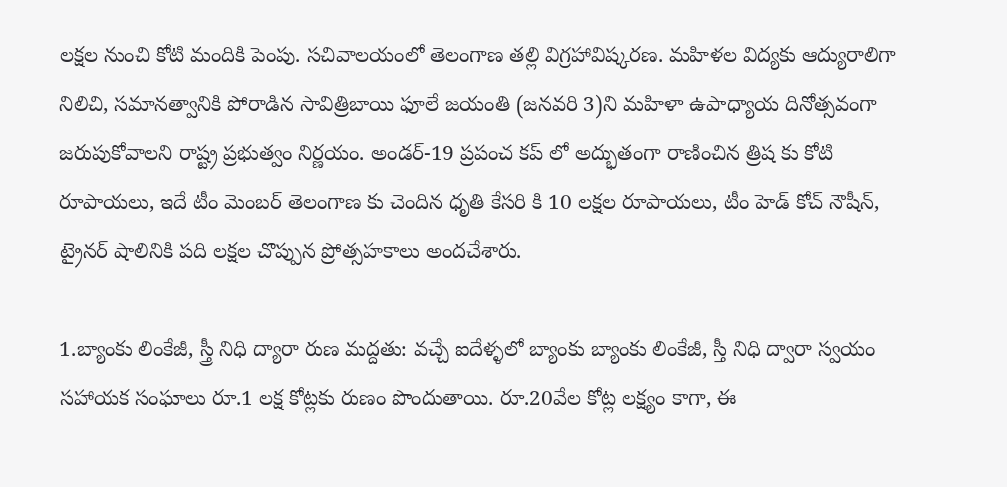లక్షల నుంచి కోటి మందికి పెంపు. సచివాలయంలో తెలంగాణ తల్లి విగ్రహావిష్కరణ. మహిళల విద్యకు ఆద్యురాలిగా నిలిచి, సమానత్వానికి పోరాడిన సావిత్రిబాయి ఫూలే జయంతి (జనవరి 3)ని మహిళా ఉపాధ్యాయ దినోత్సవంగా జరుపుకోవాలని రాష్ట్ర ప్రభుత్వం నిర్ణయం. అండర్-19 ప్రపంచ కప్ లో అద్భుతంగా రాణించిన త్రిష కు కోటి రూపాయలు, ఇదే టీం మెంబర్ తెలంగాణ కు చెందిన ధృతి కేసరి కి 10 లక్షల రూపాయలు, టీం హెడ్ కోచ్ నౌషీన్, ట్రైనర్ షాలినికి పది లక్షల చొప్పున ప్రోత్సహకాలు అందచేశారు.

1.బ్యాంకు లింకేజీ, స్త్రీ నిధి ద్యారా రుణ మద్దతు: వచ్చే ఐదేళ్ళలో బ్యాంకు బ్యాంకు లింకేజీ, స్తీ నిధి ద్వారా స్వయం సహాయక సంఘాలు రూ.1 లక్ష కోట్లకు రుణం పొందుతాయి. రూ.20వేల కోట్ల లక్ష్యం కాగా, ఈ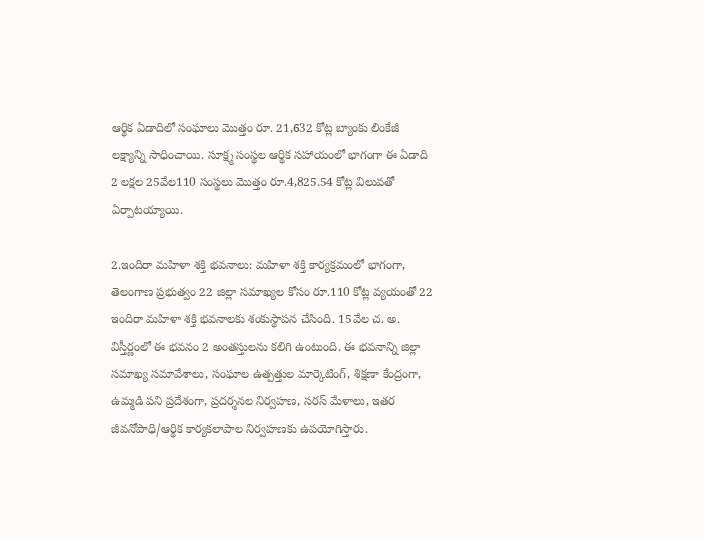ఆర్థిక ఏడాదిలో సంఘాలు మొత్తం రూ. 21,632 కోట్ల బ్యాంకు లింకేజీ లక్ష్యాన్ని సాధించాయి. సూక్ష్మ సంస్థల ఆర్థిక సహాయంలో భాగంగా ఈ ఏడాది 2 లక్షల 25వేల110 సంస్థలు మొత్తం రూ.4,825.54 కోట్ల విలువతో ఏర్పాటయ్యాయి.

2.ఇందిరా మహిళా శక్తి భవనాలు: మహిళా శక్తి కార్యక్రమంలో భాగంగా, తెలంగాణ ప్రభుత్వం 22 జిల్లా సమాఖ్యల కోసం రూ.110 కోట్ల వ్యయంతో 22 ఇందిరా మహిళా శక్తి భవనాలకు శంకుస్థాపన చేసింది. 15వేల చ. అ. విస్తీర్ణంలో ఈ భవనం 2 అంతస్తులను కలిగి ఉంటుంది. ఈ భవనాన్ని జిల్లా సమాఖ్య సమావేశాలు, సంఘాల ఉత్పత్తుల మార్కెటింగ్‌, శిక్షణా కేంద్రంగా, ఉమ్మడి పని ప్రదేశంగా, ప్రదర్శనల నిర్వహణ, సరస్‌ మేళాలు, ఇతర జీవనోపాధి/ఆర్థిక కార్యకలాపాల నిర్వహణకు ఉపయోగిస్తారు.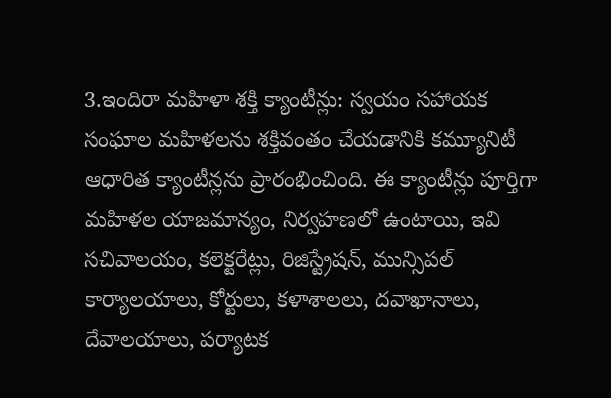3.ఇందిరా మహిళా శక్తి క్యాంటీన్లు: స్వయం సహాయక సంఘాల మహిళలను శక్తివంతం చేయడానికి కమ్యూనిటీ ఆధారిత క్యాంటీన్లను ప్రారంభించింది. ఈ క్యాంటీన్లు పూర్తిగా మహిళల యాజమాన్యం, నిర్వహణలో ఉంటాయి, ఇవి సచివాలయం, కలెక్టరేట్లు, రిజిస్ట్రేషన్‌, మున్సిపల్‌ కార్యాలయాలు, కోర్టులు, కళాశాలలు, దవాఖానాలు, దేవాలయాలు, పర్యాటక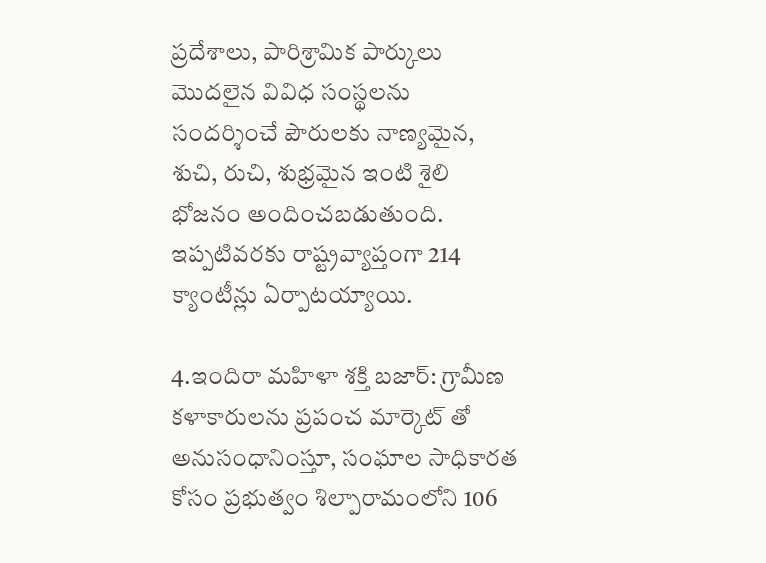ప్రదేశాలు, పారిశ్రామిక పార్కులు మొదలైన వివిధ సంస్థలను సందర్శించే పౌరులకు నాణ్యమైన, శుచి, రుచి, శుభ్రమైన ఇంటి శైలి భోజనం అందించబడుతుంది. ఇప్పటివరకు రాష్ట్రవ్యాప్తంగా 214 క్యాంటీన్లు ఏర్పాటయ్యాయి.

4.ఇందిరా మహిళా శక్తి బజార్‌: గ్రామీణ కళాకారులను ప్రపంచ మార్కెట్‌ తో అనుసంధానింస్తూ, సంఘాల సాధికారత కోసం ప్రభుత్వం శిల్పారామంలోని 106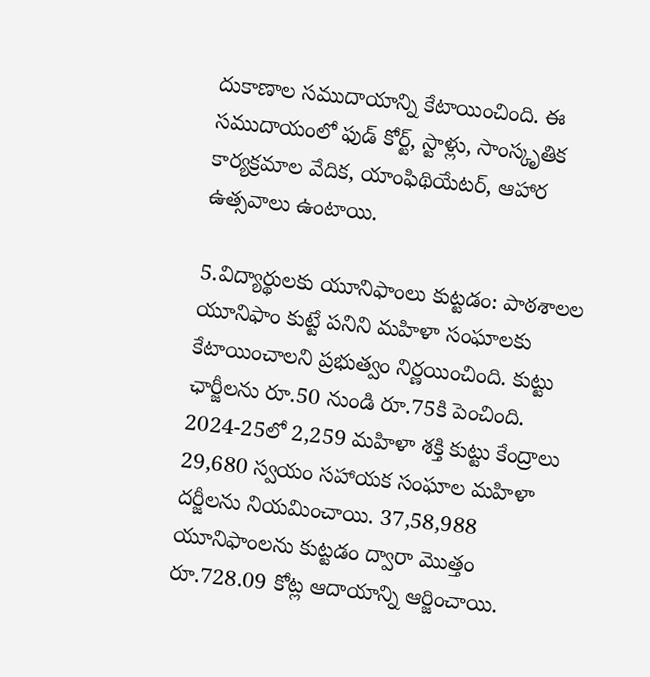దుకాణాల సముదాయాన్ని కేటాయించింది. ఈ సముదాయంలో ఫుడ్‌ కోర్ట్‌, స్టాళ్లు, సాంస్కృతిక కార్యక్రమాల వేదిక, యాంఫిథియేటర్‌, ఆహార ఉత్సవాలు ఉంటాయి.

5.విద్యార్థులకు యూనిఫాంలు కుట్టడం: పాఠశాలల యూనిఫాం కుట్టే పనిని మహిళా సంఘాలకు కేటాయించాలని ప్రభుత్వం నిర్ణయించింది. కుట్టు ఛార్జీలను రూ.50 నుండి రూ.75కి పెంచింది. 2024-25లో 2,259 మహిళా శక్తి కుట్టు కేంద్రాలు 29,680 స్వయం సహాయక సంఘాల మహిళా దర్జీలను నియమించాయి. 37,58,988 యూనిఫాంలను కుట్టడం ద్వారా మొత్తం రూ.728.09 కోట్ల ఆదాయాన్ని ఆర్జించాయి.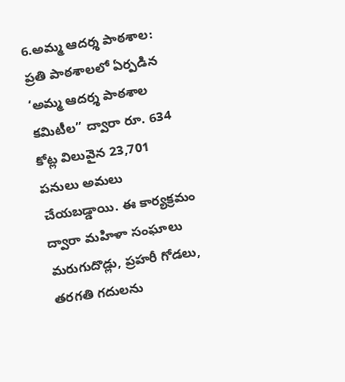6.అమ్మ ఆదర్శ పాఠశాల: ప్రతి పాఠశాలలో ఏర్పడిన ‘అమ్మ ఆదర్శ పాఠశాల కమిటీల” ద్వారా రూ. 634 కోట్ల విలువైన 23,701 పనులు అమలు చేయబడ్డాయి. ఈ కార్యక్రమం ద్వారా మహిళా సంఘాలు మరుగుదొడ్లు, ప్రహరీ గోడలు, తరగతి గదులను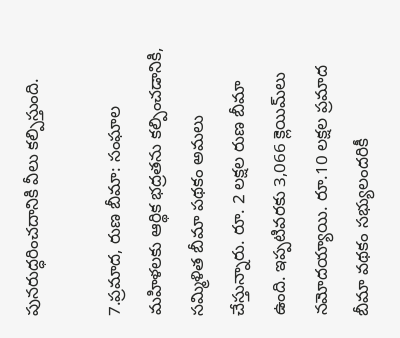పునరుద్ధరించదానికి వీలు కల్పిస్తుంది.

7.ప్రమాద, రుణ బీమా: సంఘాల మహిళలకు ఆర్థిక భద్రతను కల్పించడానికి, సమ్మిళిత బీమా పథకం అమలు చేస్తున్నారు. రూ. 2 లక్షల రుణ బీమా ఉంది. ఇప్పటివరకు 3,066 క్లెయిమ్‌లు నమోదయ్యాయి. రూ.10 లక్షల ప్రమాద బీమా వథకం సభ్యులందరికీ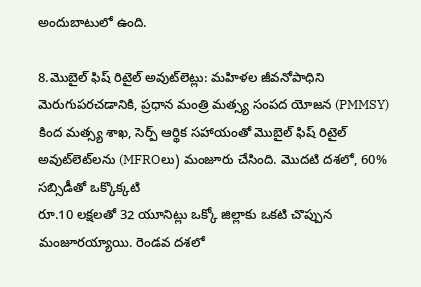అందుబాటులో ఉంది.

8.మొబైల్ ఫిష్‌ రిటైల్ అవుట్‌లెట్లు: మహిళల జీవనోపాధిని మెరుగుపరచడానికి, ప్రధాన మంత్రి మత్స్య సంపద యోజన (PMMSY) కింద మత్స్య శాఖ, సెర్ప్ ఆర్థిక సహాయంతో మొబైల్‌ ఫిష్‌ రిటైల్‌
అవుట్‌లెట్‌లను (MFROలు) మంజూరు చేసింది. మొదటి దశలో, 60% సబ్సిడీతో ఒక్కొక్కటి
రూ.10 లక్షలతో 32 యూనిట్లు ఒక్కో జిల్లాకు ఒకటి చొప్పున మంజూరయ్యాయి. రెండవ దశలో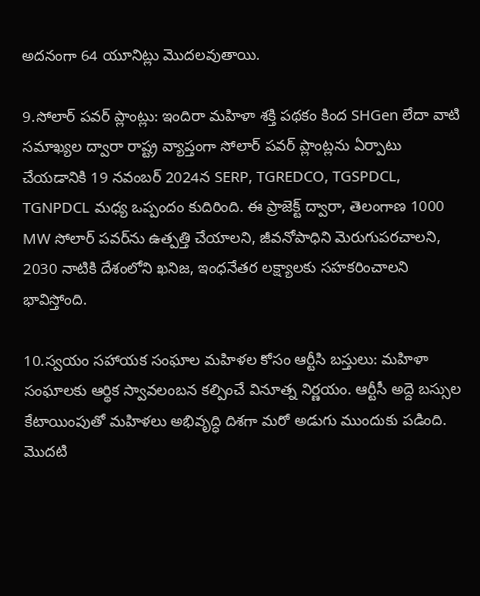అదనంగా 64 యూనిట్లు మొదలవుతాయి.

9.సోలార్‌ పవర్‌ ప్లాంట్లు: ఇందిరా మహిళా శక్తి పథకం కింద SHGen లేదా వాటి సమాఖ్యల ద్వారా రాష్ట్ర వ్యాప్తంగా సోలార్‌ పవర్‌ ప్లాంట్లను ఏర్పాటు చేయడానికి 19 నవంబర్‌ 2024న SERP, TGREDCO, TGSPDCL, TGNPDCL మధ్య ఒప్పందం కుదిరింది. ఈ ప్రాజెక్ట్‌ ద్వారా, తెలంగాణ 1000 MW సోలార్‌ పవర్‌ను ఉత్పత్తి చేయాలని, జీవనోపాధిని మెరుగుపరచాలని, 2030 నాటికి దేశంలోని ఖనిజ, ఇంధనేతర లక్ష్యాలకు సహకరించాలని భావిస్తోంది.

10.స్వయం సహాయక సంఘాల మహిళల కోసం ఆర్టీసి బస్తులు: మహిళా సంఘాలకు ఆర్థిక స్వావలంబన కల్పించే వినూత్న నిర్ణయం. ఆర్టీసీ అద్దె బస్సుల కేటాయింపుతో మహిళలు అభివృద్ధి దిశగా మరో అడుగు ముందుకు పడింది. మొదటి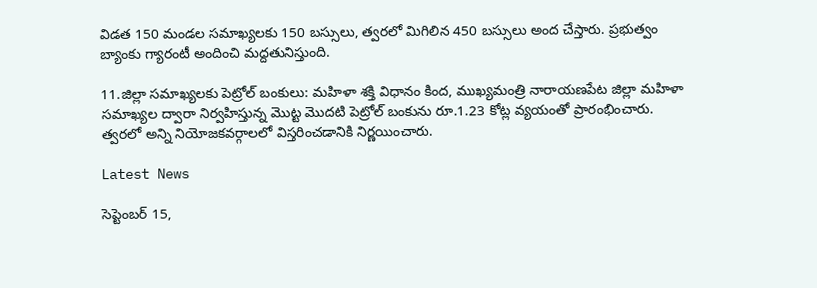విడత 150 మండల సమాఖ్యలకు 150 బస్సులు, త్వరలో మిగిలిన 450 బస్సులు అంద చేస్తారు. ప్రభుత్వం బ్యాంకు గ్యారంటీ అందించి మద్దతునిస్తుంది.

11.జిల్లా సమాఖ్యలకు పెట్రోల్‌ బంకులు: మహిళా శక్తి విధానం కింద, ముఖ్యమంత్రి నారాయణపేట జిల్లా మహిళా సమాఖ్యల ద్వారా నిర్వహిస్తున్న మొట్ట మొదటి పెట్రోల్‌ బంకును రూ.1.23 కోట్ల వ్యయంతో ప్రారంభించారు. త్వరలో అన్ని నియోజకవర్గాలలో విస్తరించడానికి నిర్ణయించారు.

Latest News

సెప్టెంబర్ 15,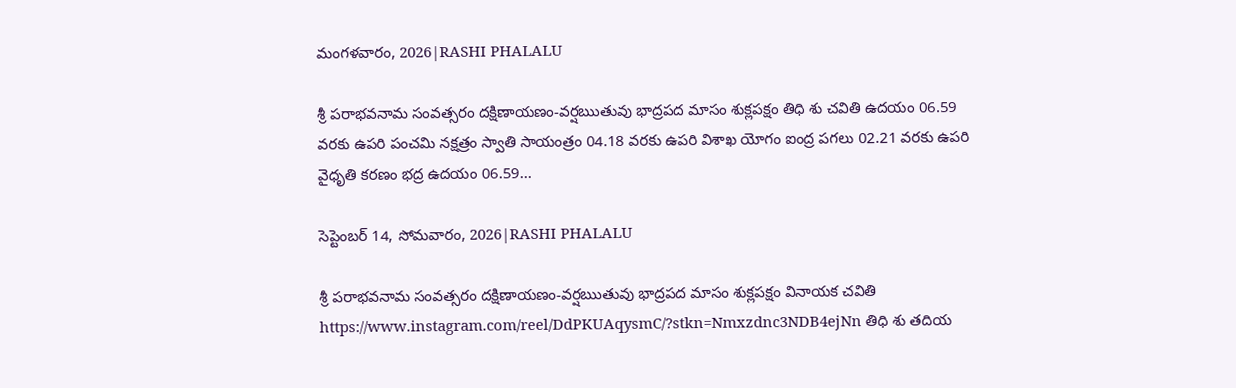మంగళవారం, 2026|RASHI PHALALU

శ్రీ పరాభవనామ సంవత్సరం దక్షిణాయణం-వర్షఋతువు భాద్రపద మాసం శుక్లపక్షం తిధి శు చవితి ఉదయం 06.59 వరకు ఉపరి పంచమి నక్షత్రం స్వాతి సాయంత్రం 04.18 వరకు ఉపరి విశాఖ యోగం ఐంద్ర పగలు 02.21 వరకు ఉపరి వైధృతి కరణం భద్ర ఉదయం 06.59...

సెప్టెంబర్ 14, సోమవారం, 2026|RASHI PHALALU

శ్రీ పరాభవనామ సంవత్సరం దక్షిణాయణం-వర్షఋతువు భాద్రపద మాసం శుక్లపక్షం వినాయక చవితి https://www.instagram.com/reel/DdPKUAqysmC/?stkn=Nmxzdnc3NDB4ejNn తిధి శు తదియ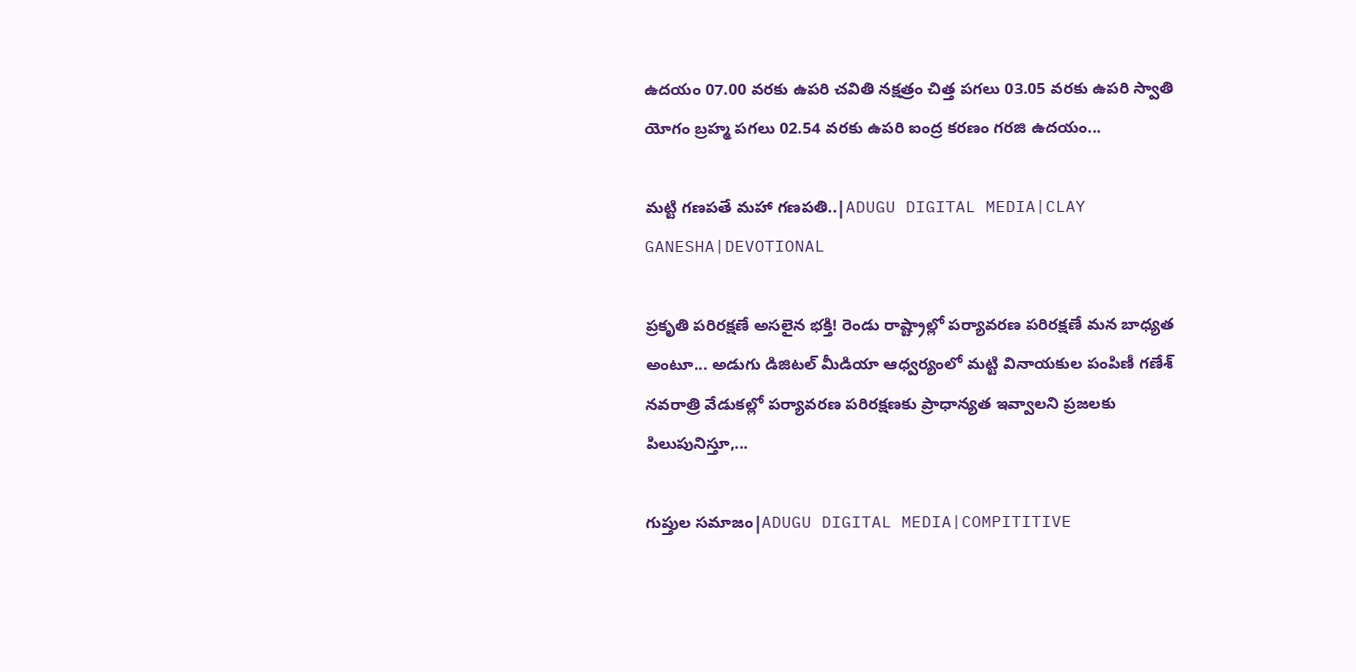ఉదయం 07.00 వరకు ఉపరి చవితి నక్షత్రం చిత్త పగలు 03.05 వరకు ఉపరి స్వాతి యోగం బ్రహ్మ పగలు 02.54 వరకు ఉపరి ఐంద్ర కరణం గరజి ఉదయం...

మట్టి గణపతే మహా గణపతి..|ADUGU DIGITAL MEDIA|CLAY GANESHA|DEVOTIONAL

ప్రకృతి పరిరక్షణే అసలైన భక్తి! రెండు రాష్ట్రాల్లో పర్యావరణ పరిరక్షణే మన బాధ్యత అంటూ... అడుగు డిజిటల్ మీడియా ఆధ్వర్యంలో మట్టి వినాయకుల పంపిణీ గణేశ్ నవరాత్రి వేడుకల్లో పర్యావరణ పరిరక్షణకు ప్రాధాన్యత ఇవ్వాలని ప్రజలకు పిలుపునిస్తూ,...

గుప్తుల సమాజం|ADUGU DIGITAL MEDIA|COMPITITIVE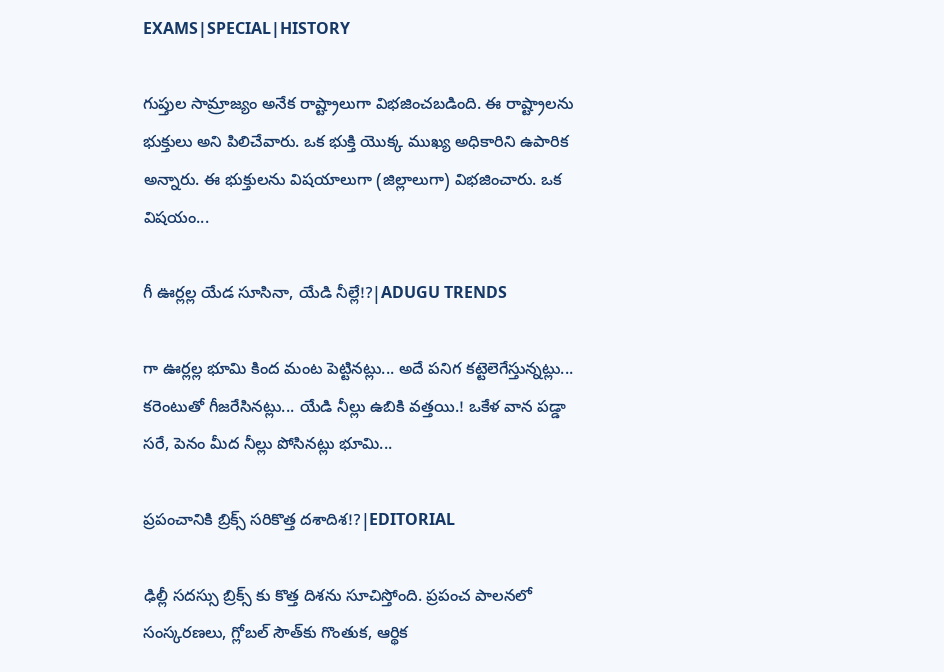EXAMS|SPECIAL|HISTORY

గుప్తుల సామ్రాజ్యం అనేక రాష్ట్రాలుగా విభజించబడింది. ఈ రాష్ట్రాలను భుక్తులు అని పిలిచేవారు. ఒక భుక్తి యొక్క ముఖ్య అధికారిని ఉపారిక అన్నారు. ఈ భుక్తులను విషయాలుగా (జిల్లాలుగా) విభజించారు. ఒక విషయం...

గీ ఊర్లల్ల యేడ సూసినా, యేడి నీల్లే!?|ADUGU TRENDS

గా ఊర్లల్ల భూమి కింద మంట పెట్టినట్లు... అదే పనిగ కట్టెలెగేస్తున్నట్లు... కరెంటుతో గీజరేసినట్లు... యేడి నీల్లు ఉబికి వత్తయి.! ఒకేళ వాన పడ్డా సరే, పెనం మీద నీల్లు పోసినట్లు భూమి...

ప్రపంచానికి బ్రిక్స్ సరికొత్త దశాదిశ!?|EDITORIAL

ఢిల్లీ సదస్సు బ్రిక్స్ కు కొత్త దిశను సూచిస్తోంది. ప్రపంచ పాలనలో సంస్కరణలు, గ్లోబల్ సౌత్‌కు గొంతుక, ఆర్థిక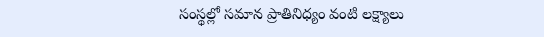సంస్థల్లో సమాన ప్రాతినిధ్యం వంటి లక్ష్యాలు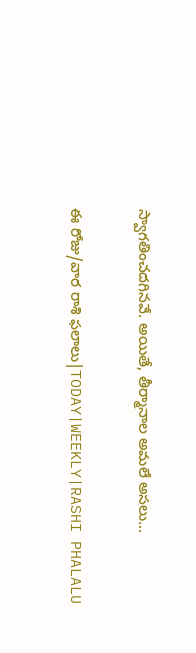స్వాగతించదగినవే. అయితే, తీర్మానాల అమలే అసలు...

ఈ రోజు/వార రాశి ఫలాలు|TODAY|WEEKLY|RASHI PHALALU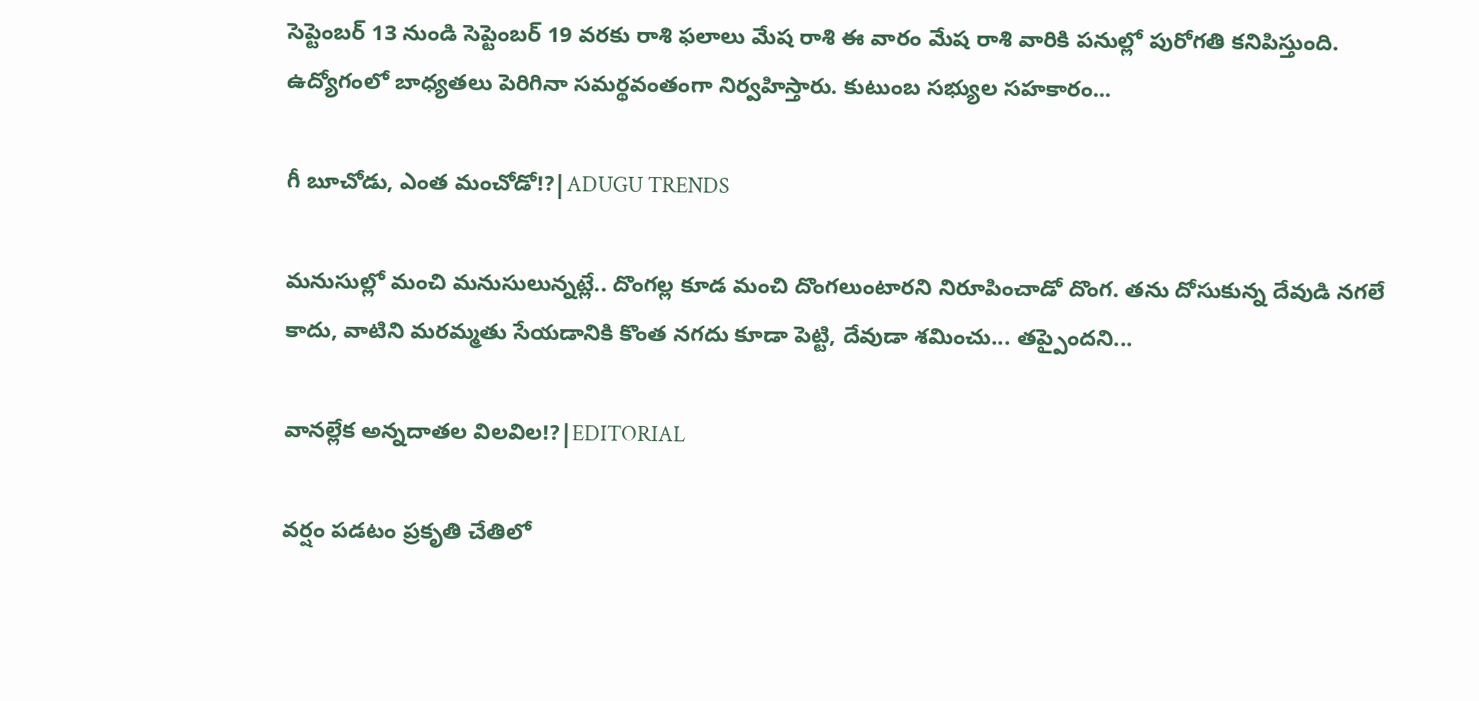సెప్టెంబర్ 13 నుండి సెప్టెంబర్ 19 వరకు రాశి ఫలాలు మేష రాశి ఈ వారం మేష రాశి వారికి పనుల్లో పురోగతి కనిపిస్తుంది. ఉద్యోగంలో బాధ్యతలు పెరిగినా సమర్థవంతంగా నిర్వహిస్తారు. కుటుంబ సభ్యుల సహకారం...

గీ బూచోడు, ఎంత మంచోడో!?|ADUGU TRENDS

మనుసుల్లో మంచి మనుసులున్నట్లే.. దొంగల్ల కూడ మంచి దొంగలుంటారని నిరూపించాడో దొంగ. తను దోసుకున్న దేవుడి నగలే కాదు, వాటిని మరమ్మతు సేయడానికి కొంత నగదు కూడా పెట్టి, దేవుడా శమించు... తప్పైందని...

వానల్లేక అన్నదాతల విలవిల!?|EDITORIAL

వర్షం పడటం ప్రకృతి చేతిలో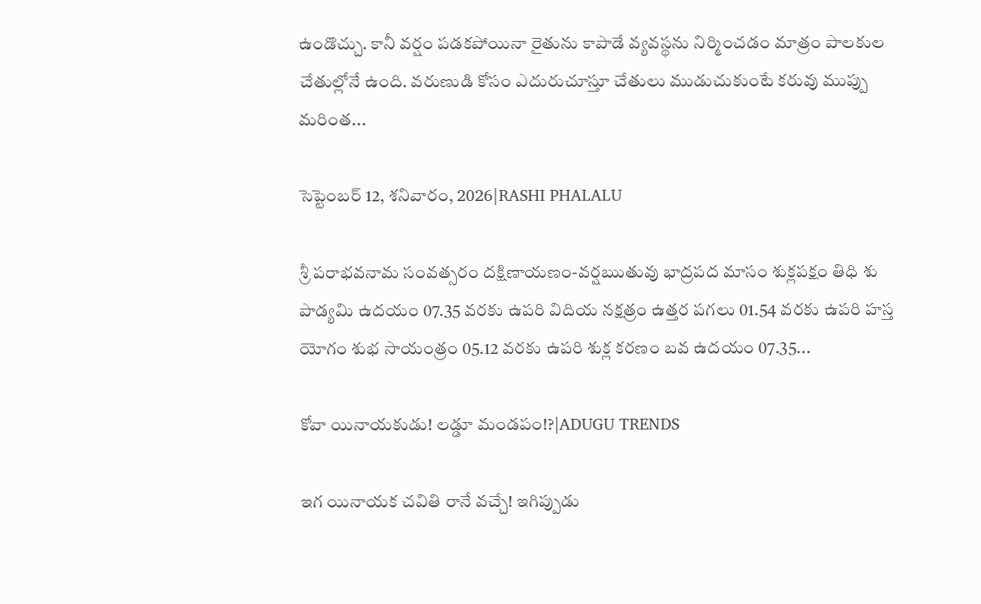ఉండొచ్చు. కానీ వర్షం పడకపోయినా రైతును కాపాడే వ్యవస్థను నిర్మించడం మాత్రం పాలకుల చేతుల్లోనే ఉంది. వరుణుడి కోసం ఎదురుచూస్తూ చేతులు ముడుచుకుంటే కరువు ముప్పు మరింత...

సెప్టెంబర్ 12, శనివారం, 2026|RASHI PHALALU

శ్రీ పరాభవనామ సంవత్సరం దక్షిణాయణం-వర్షఋతువు భాద్రపద మాసం శుక్లపక్షం తిధి శు పాడ్యమి ఉదయం 07.35 వరకు ఉపరి విదియ నక్షత్రం ఉత్తర పగలు 01.54 వరకు ఉపరి హస్త యోగం శుభ సాయంత్రం 05.12 వరకు ఉపరి శుక్ల కరణం బవ ఉదయం 07.35...

కోవా యినాయకుడు! లడ్డూ మండపం!?|ADUGU TRENDS

ఇగ యినాయక చవితి రానే వచ్చే! ఇగిప్పుడు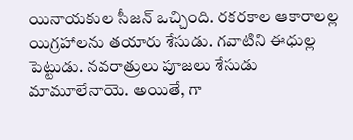యినాయకుల సీజన్ ఒచ్చింది. రకరకాల ఆకారాలల్ల యిగ్రహాలను తయారు శేసుడు. గవాటిని ఈధుల్ల పెట్టుడు. నవరాత్రులు పూజలు శేసుడు మామూలేనాయె. అయితే, గా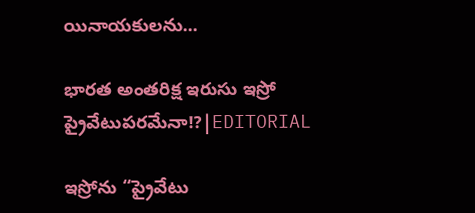యినాయకులను...

భారత అంతరిక్ష ఇరుసు ఇస్రో ప్రైవేటుపరమేనా!?|EDITORIAL

ఇస్రోను “ప్రైవేటు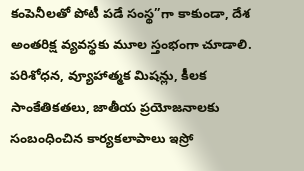కంపెనీలతో పోటీ పడే సంస్థ”గా కాకుండా, దేశ అంతరిక్ష వ్యవస్థకు మూల స్తంభంగా చూడాలి. పరిశోధన, వ్యూహాత్మక మిషన్లు, కీలక సాంకేతికతలు, జాతీయ ప్రయోజనాలకు సంబంధించిన కార్యకలాపాలు ఇస్రో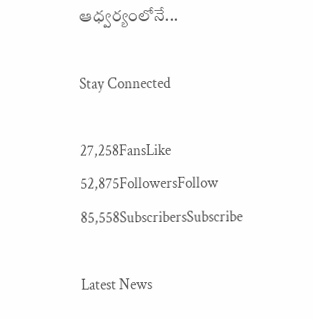ఆధ్వర్యంలోనే...

Stay Connected

27,258FansLike
52,875FollowersFollow
85,558SubscribersSubscribe

Latest News